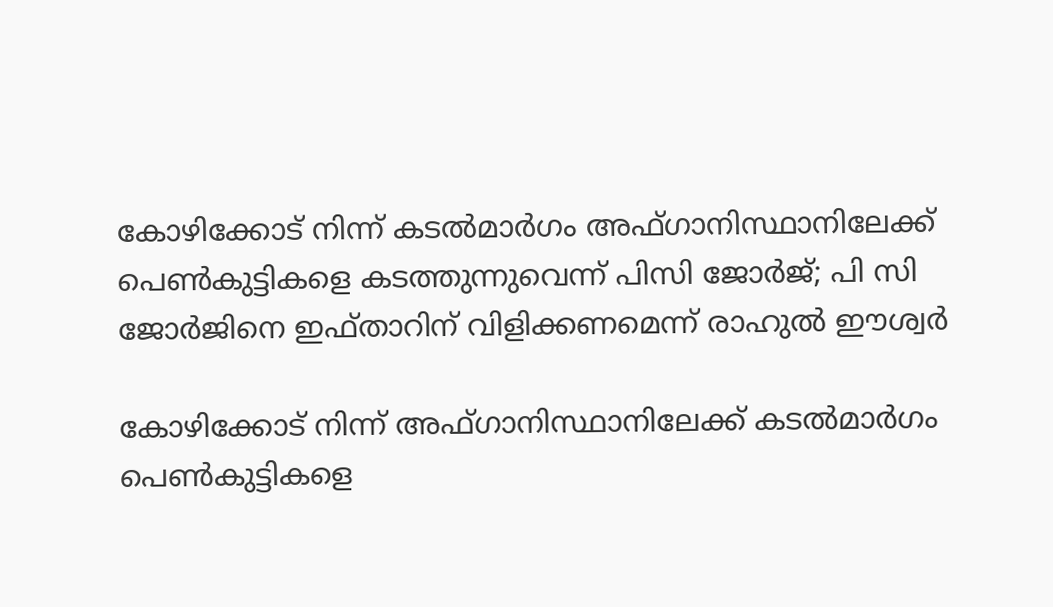കോഴിക്കോട് നിന്ന് കടൽമാർഗം അഫ്ഗാനിസ്ഥാനിലേക്ക് പെൺകുട്ടികളെ കടത്തുന്നുവെന്ന് പിസി ജോർജ്; പി സി ജോർജിനെ ഇഫ്താറിന് വിളിക്കണമെന്ന് രാഹുൽ ഈശ്വർ

കോഴിക്കോട് നിന്ന് അഫ്ഗാനിസ്ഥാനിലേക്ക് കടൽമാർഗം പെൺകുട്ടികളെ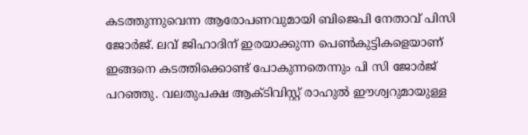കടത്തുന്നുവെന്ന ആരോപണവുമായി ബിജെപി നേതാവ് പിസി ജോർജ്. ലവ് ജിഹാദിന് ഇരയാക്കുന്ന പെൺകുട്ടികളെയാണ് ഇങ്ങനെ കടത്തിക്കൊണ്ട് പോകുന്നതെന്നും പി സി ജോർജ് പറഞ്ഞു. വലതുപക്ഷ ആക്ടിവിസ്റ്റ് രാഹുൽ ഈശ്വറുമായുള്ള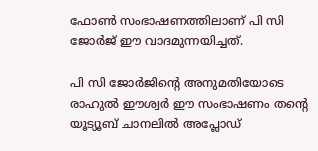ഫോൺ സംഭാഷണത്തിലാണ് പി സി ജോർജ് ഈ വാദമുന്നയിച്ചത്.

പി സി ജോർജിന്റെ അനുമതിയോടെ രാഹുൽ ഈശ്വർ ഈ സംഭാഷണം തൻ്റെ യൂട്യൂബ് ചാനലിൽ അപ്ലോഡ്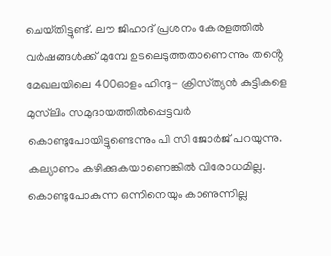ചെയ്‌തിട്ടുണ്ട്. ലൗ ജിഹാദ് പ്രശ‌നം കേരളത്തിൽ വർഷങ്ങൾക്ക് മുമ്പേ ഉടലെടുത്തതാണെന്നും തൻ്റെ മേഖലയിലെ 400ഓളം ഹിന്ദു- ക്രിസ്‌ത്യൻ കുട്ടികളെ മുസ്‌ലിം സമുദായത്തിൽപ്പെട്ടവർ കൊണ്ടുപോയിട്ടുണ്ടെന്നും പി സി ജോർജ് പറയുന്നു. കല്യാണം കഴിക്കുകയാണെങ്കിൽ വിരോധമില്ല. കൊണ്ടുപോകുന്ന ഒന്നിനെയും കാണുന്നില്ല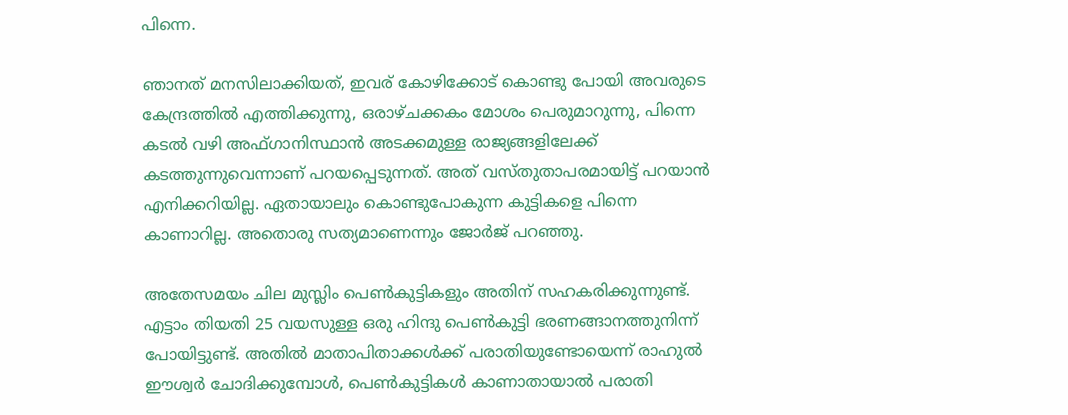പിന്നെ.

ഞാനത് മനസിലാക്കിയത്, ഇവര് കോഴിക്കോട് കൊണ്ടു പോയി അവരുടെ കേന്ദ്രത്തിൽ എത്തിക്കുന്നു, ഒരാഴ്ചക്കകം മോശം പെരുമാറുന്നു, പിന്നെ കടൽ വഴി അഫ്ഗാനിസ്ഥാൻ അടക്കമുള്ള രാജ്യങ്ങളിലേക്ക് കടത്തുന്നുവെന്നാണ് പറയപ്പെടുന്നത്. അത് വസ്‌തുതാപരമായിട്ട് പറയാൻ എനിക്കറിയില്ല. ഏതായാലും കൊണ്ടുപോകുന്ന കുട്ടികളെ പിന്നെ കാണാറില്ല. അതൊരു സത്യമാണെന്നും ജോർജ് പറഞ്ഞു.

അതേസമയം ചില മുസ്ലിം പെൺകുട്ടികളും അതിന് സഹകരിക്കുന്നുണ്ട്. എട്ടാം തിയതി 25 വയസുള്ള ഒരു ഹിന്ദു പെൺകുട്ടി ഭരണങ്ങാനത്തുനിന്ന് പോയിട്ടുണ്ട്. അതിൽ മാതാപിതാക്കൾക്ക് പരാതിയുണ്ടോയെന്ന് രാഹുൽ ഈശ്വർ ചോദിക്കുമ്പോൾ, പെൺകുട്ടികൾ കാണാതായാൽ പരാതി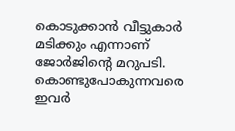കൊടുക്കാൻ വീട്ടുകാർ മടിക്കും എന്നാണ് ജോർജിന്റെ മറുപടി. കൊണ്ടുപോകുന്നവരെ ഇവർ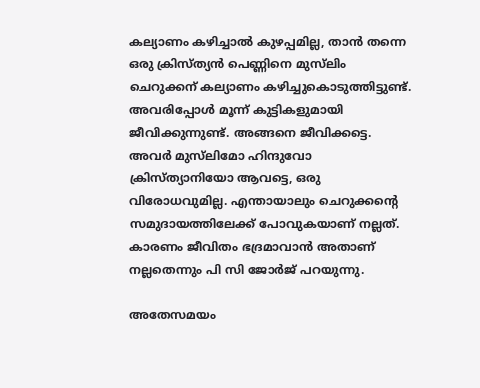കല്യാണം കഴിച്ചാൽ കുഴപ്പമില്ല, താൻ തന്നെ ഒരു ക്രിസ്ത്യൻ പെണ്ണിനെ മുസ്‌ലിം ചെറുക്കന് കല്യാണം കഴിച്ചുകൊടുത്തിട്ടുണ്ട്. അവരിപ്പോൾ മൂന്ന് കുട്ടികളുമായി ജീവിക്കുന്നുണ്ട്. അങ്ങനെ ജീവിക്കട്ടെ. അവർ മുസ്‌ലിമോ ഹിന്ദുവോ ക്രിസ്ത്യാനിയോ ആവട്ടെ, ഒരു വിരോധവുമില്ല. എന്തായാലും ചെറുക്കൻ്റെ സമുദായത്തിലേക്ക് പോവുകയാണ് നല്ലത്. കാരണം ജീവിതം ഭദ്രമാവാൻ അതാണ് നല്ലതെന്നും പി സി ജോർജ് പറയുന്നു.

അതേസമയം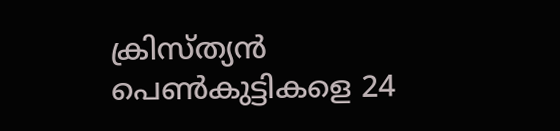ക്രിസ്ത്യൻ പെൺകുട്ടികളെ 24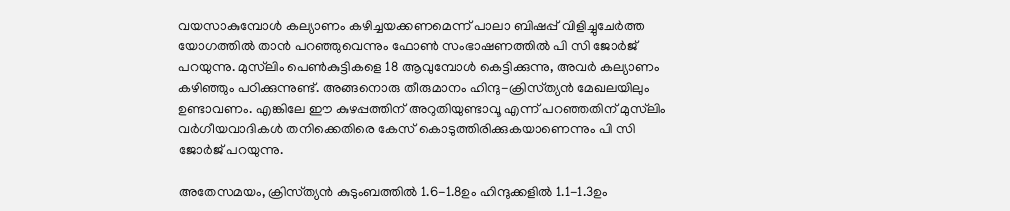വയസാകുമ്പോൾ കല്യാണം കഴിച്ചയക്കണമെന്ന് പാലാ ബിഷപ്പ് വിളിച്ചുചേർത്ത യോഗത്തിൽ താൻ പറഞ്ഞുവെന്നും ഫോൺ സംഭാഷണത്തിൽ പി സി ജോർജ് പറയുന്നു. മുസ്‌ലിം പെൺകുട്ടികളെ 18 ആവുമ്പോൾ കെട്ടിക്കുന്നു, അവർ കല്യാണം കഴിഞ്ഞും പഠിക്കുന്നുണ്ട്. അങ്ങനൊരു തീരുമാനം ഹിന്ദു-ക്രിസ്‌ത്യൻ മേഖലയിലും ഉണ്ടാവണം. എങ്കിലേ ഈ കുഴപ്പത്തിന് അറുതിയുണ്ടാവൂ എന്ന് പറഞ്ഞതിന് മുസ്‌ലിം വർഗീയവാദികൾ തനിക്കെതിരെ കേസ് കൊടുത്തിരിക്കുകയാണെന്നും പി സി ജോർജ് പറയുന്നു.

അതേസമയം, ക്രിസ്‌ത്യൻ കുടുംബത്തിൽ 1.6-1.8ഉം ഹിന്ദുക്കളിൽ 1.1-1.3ഉം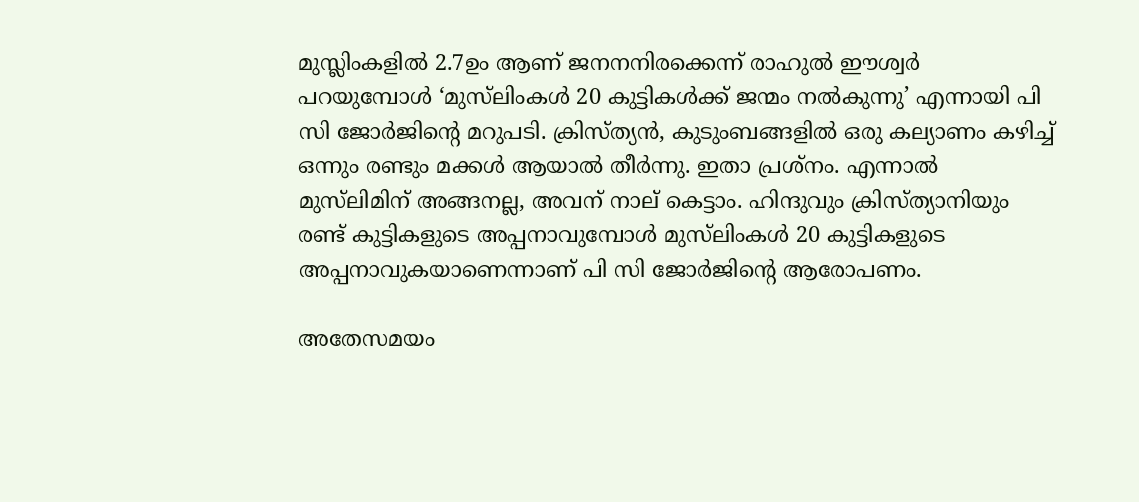മുസ്ലിംകളിൽ 2.7ഉം ആണ് ജനനനിരക്കെന്ന് രാഹുൽ ഈശ്വർ പറയുമ്പോൾ ‘മുസ്‌ലിംകൾ 20 കുട്ടികൾക്ക് ജന്മം നൽകുന്നു’ എന്നായി പി സി ജോർജിന്റെ മറുപടി. ക്രിസ്ത്യൻ, കുടുംബങ്ങളിൽ ഒരു കല്യാണം കഴിച്ച് ഒന്നും രണ്ടും മക്കൾ ആയാൽ തീർന്നു. ഇതാ പ്രശ്നം. എന്നാൽ മുസ്‌ലിമിന് അങ്ങനല്ല, അവന് നാല് കെട്ടാം. ഹിന്ദുവും ക്രിസ്ത്യാനിയും രണ്ട് കുട്ടികളുടെ അപ്പനാവുമ്പോൾ മുസ്‌ലിംകൾ 20 കുട്ടികളുടെ അപ്പനാവുകയാണെന്നാണ് പി സി ജോർജിന്റെ ആരോപണം.

അതേസമയം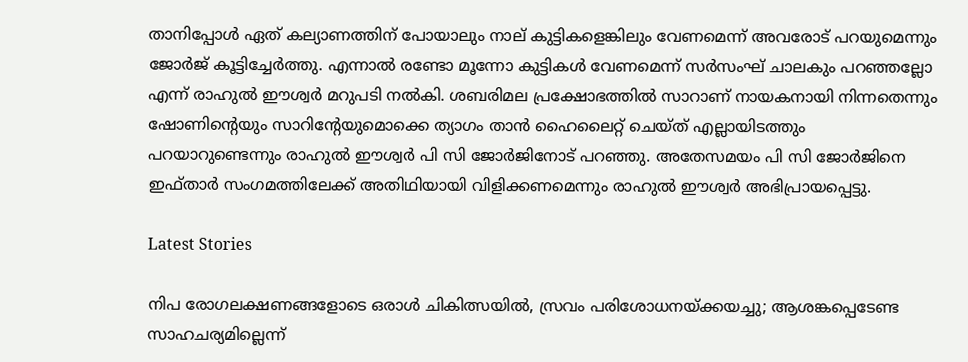താനിപ്പോൾ ഏത് കല്യാണത്തിന് പോയാലും നാല് കുട്ടികളെങ്കിലും വേണമെന്ന് അവരോട് പറയുമെന്നും ജോർജ് കൂട്ടിച്ചേർത്തു. എന്നാൽ രണ്ടോ മൂന്നോ കുട്ടികൾ വേണമെന്ന് സർസംഘ് ചാലകും പറഞ്ഞല്ലോ എന്ന് രാഹുൽ ഈശ്വർ മറുപടി നൽകി. ശബരിമല പ്രക്ഷോഭത്തിൽ സാറാണ് നായകനായി നിന്നതെന്നും ഷോണിൻ്റെയും സാറിൻ്റേയുമൊക്കെ ത്യാഗം താൻ ഹൈലൈറ്റ് ചെയ്‌ത് എല്ലായിടത്തും പറയാറുണ്ടെന്നും രാഹുൽ ഈശ്വർ പി സി ജോർജിനോട് പറഞ്ഞു. അതേസമയം പി സി ജോർജിനെ ഇഫ്താർ സംഗമത്തിലേക്ക് അതിഥിയായി വിളിക്കണമെന്നും രാഹുൽ ഈശ്വർ അഭിപ്രായപ്പെട്ടു.

Latest Stories

നിപ രോഗലക്ഷണങ്ങളോടെ ഒരാള്‍ ചികിത്സയില്‍, സ്രവം പരിശോധനയ്ക്കയച്ചു; ആശങ്കപ്പെടേണ്ട സാഹചര്യമില്ലെന്ന്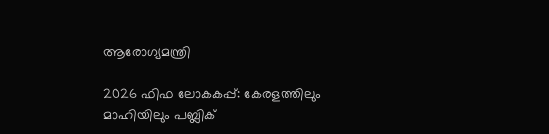ആരോഗ്യമന്ത്രി

2026 ഫിഫ ലോകകപ്പ്: കേരളത്തിലും മാഹിയിലും പബ്ലിക്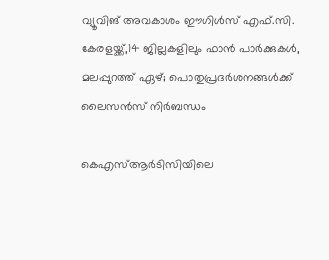വ്യൂവിങ് അവകാശം ഈഗിൾസ് എഫ്.സി. കേരളയ്ക്ക്,14 ജില്ലകളിലും ഫാൻ പാർക്കുകൾ, മലപ്പുറത്ത് ഏഴ്; പൊതുപ്രദർശനങ്ങൾക്ക് ലൈസൻസ് നിർബന്ധം

കെഎസ്ആർടിസിയിലെ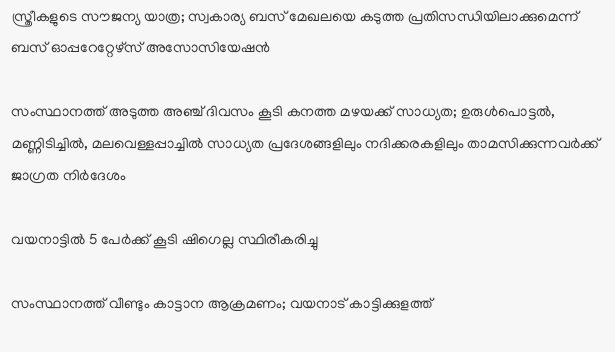സ്ത്രീകളുടെ സൗജന്യ യാത്ര; സ്വകാര്യ ബസ് മേഖലയെ കടുത്ത പ്രതിസന്ധിയിലാക്കുമെന്ന് ബസ് ഓപ്പറേറ്റേഴ്സ് അസോസിയേഷൻ

സംസ്ഥാനത്ത് അടുത്ത അഞ്ച് ദിവസം കൂടി കനത്ത മഴയക്ക് സാധ്യത; ഉരുള്‍പൊട്ടല്‍, മണ്ണിടിച്ചില്‍, മലവെള്ളപ്പാച്ചില്‍ സാധ്യത പ്രദേശങ്ങളിലും നദിക്കരകളിലും താമസിക്കുന്നവര്‍ക്ക് ജാഗ്രത നിര്‍ദേശം

വയനാട്ടിൽ 5 പേർക്ക് കൂടി ഷിഗെല്ല സ്ഥിരീകരിച്ചു

സംസ്ഥാനത്ത് വീണ്ടും കാട്ടാന ആക്രമണം; വയനാട് കാട്ടിക്കുളത്ത്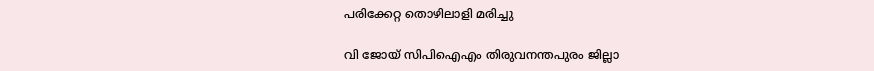പരിക്കേറ്റ തൊഴിലാളി മരിച്ചു

വി ജോയ് സിപിഐഎം തിരുവനന്തപുരം ജില്ലാ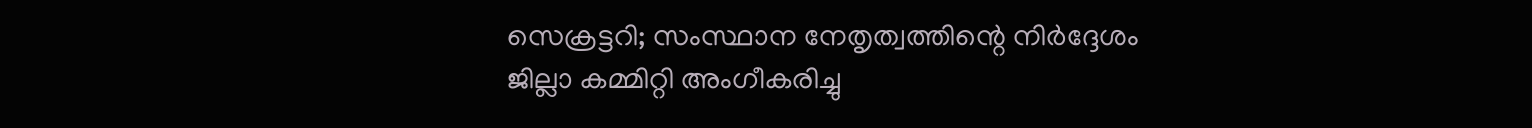സെക്രട്ടറി; സംസ്ഥാന നേതൃത്വത്തിന്റെ നിര്‍ദ്ദേശം ജില്ലാ കമ്മിറ്റി അംഗീകരിച്ചു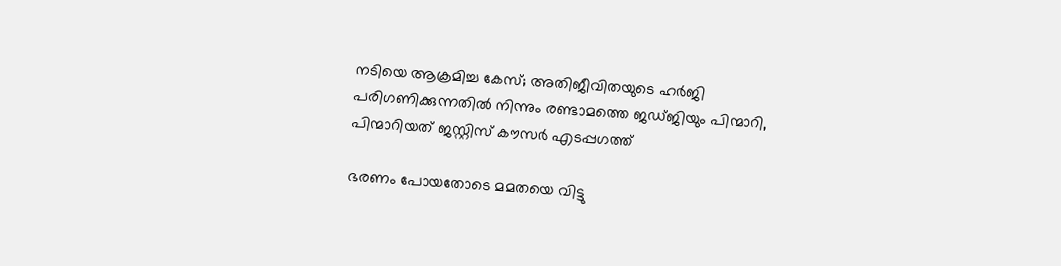നടിയെ ആക്രമിച്ച കേസ്; അതിജീവിതയുടെ ഹർജി പരിഗണിക്കുന്നതിൽ നിന്നും രണ്ടാമത്തെ ജഡ്ജിയും പിന്മാറി, പിന്മാറിയത് ജസ്റ്റിസ് കൗസര്‍ എടപ്പഗത്ത്

ഭരണം പോയതോടെ മമതയെ വിട്ടു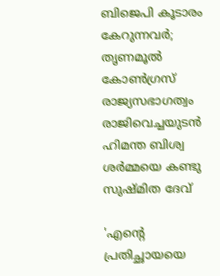ബിജെപി കൂടാരം കേറുന്നവര്‍; തൃണമൂല്‍ കോണ്‍ഗ്രസ് രാജ്യസഭാഗത്വം രാജിവെച്ചയുടന്‍ ഹിമന്ത ബിശ്വ ശര്‍മ്മയെ കണ്ടു സുഷ്മിത ദേവ്

'എന്റെ പ്രതിച്ഛായയെ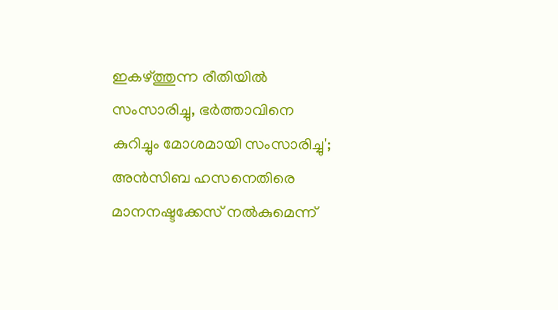ഇകഴ്ത്തുന്ന രീതിയില്‍ സംസാരിച്ചു, ഭര്‍ത്താവിനെ കുറിച്ചും മോശമായി സംസാരിച്ചു'; അന്‍സിബ ഹസനെതിരെ മാനനഷ്ടക്കേസ് നല്‍കുമെന്ന്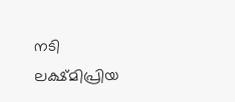നടി ലക്ഷ്മിപ്രിയ